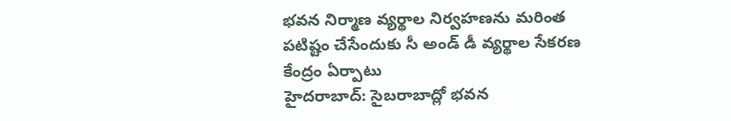భవన నిర్మాణ వ్యర్థాల నిర్వహణను మరింత పటిష్టం చేసేందుకు సీ అండ్ డీ వ్యర్థాల సేకరణ కేంద్రం ఏర్పాటు
హైదరాబాద్: సైబరాబాద్లో భవన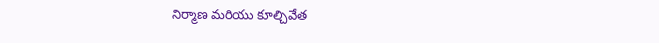నిర్మాణ మరియు కూల్చివేత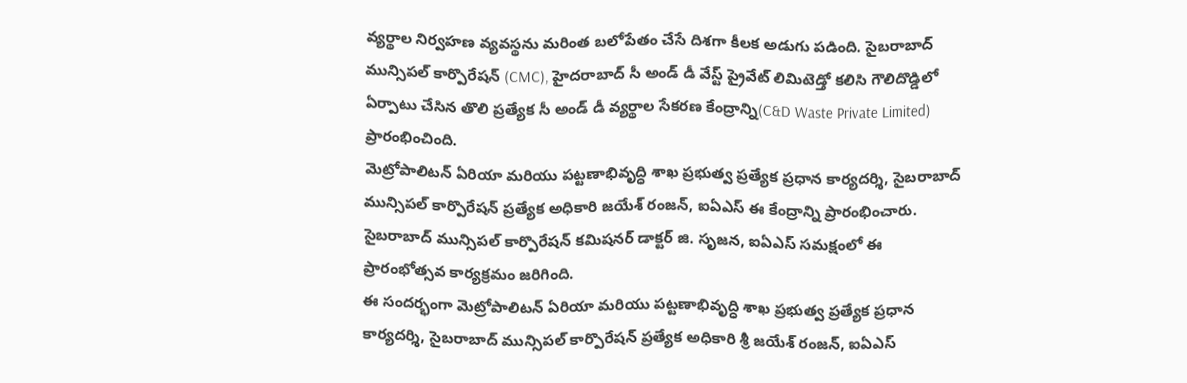వ్యర్థాల నిర్వహణ వ్యవస్థను మరింత బలోపేతం చేసే దిశగా కీలక అడుగు పడింది. సైబరాబాద్ మున్సిపల్ కార్పొరేషన్ (CMC), హైదరాబాద్ సీ అండ్ డీ వేస్ట్ ప్రైవేట్ లిమిటెడ్తో కలిసి గౌలిదొడ్డిలో ఏర్పాటు చేసిన తొలి ప్రత్యేక సీ అండ్ డీ వ్యర్థాల సేకరణ కేంద్రాన్ని(C&D Waste Private Limited) ప్రారంభించింది.
మెట్రోపాలిటన్ ఏరియా మరియు పట్టణాభివృద్ధి శాఖ ప్రభుత్వ ప్రత్యేక ప్రధాన కార్యదర్శి, సైబరాబాద్ మున్సిపల్ కార్పొరేషన్ ప్రత్యేక అధికారి జయేశ్ రంజన్, ఐఏఎస్ ఈ కేంద్రాన్ని ప్రారంభించారు. సైబరాబాద్ మున్సిపల్ కార్పొరేషన్ కమిషనర్ డాక్టర్ జి. సృజన, ఐఏఎస్ సమక్షంలో ఈ ప్రారంభోత్సవ కార్యక్రమం జరిగింది.
ఈ సందర్భంగా మెట్రోపాలిటన్ ఏరియా మరియు పట్టణాభివృద్ధి శాఖ ప్రభుత్వ ప్రత్యేక ప్రధాన కార్యదర్శి, సైబరాబాద్ మున్సిపల్ కార్పొరేషన్ ప్రత్యేక అధికారి శ్రీ జయేశ్ రంజన్, ఐఏఎస్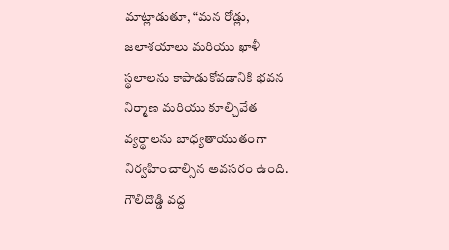మాట్లాడుతూ, “మన రోడ్లు, జలాశయాలు మరియు ఖాళీ స్థలాలను కాపాడుకోవడానికి భవన నిర్మాణ మరియు కూల్చివేత వ్యర్థాలను బాధ్యతాయుతంగా నిర్వహించాల్సిన అవసరం ఉంది. గౌలిదొడ్డి వద్ద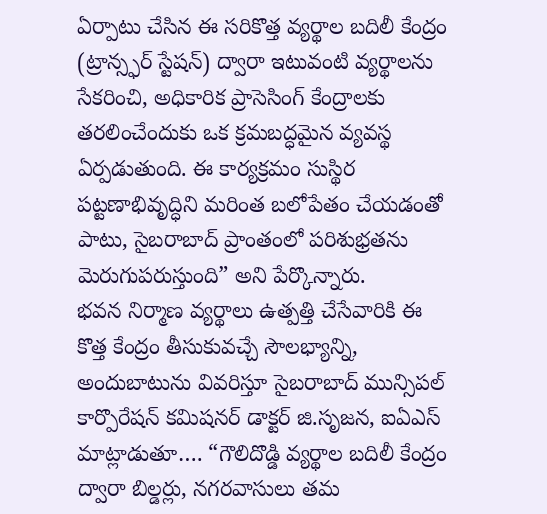ఏర్పాటు చేసిన ఈ సరికొత్త వ్యర్థాల బదిలీ కేంద్రం (ట్రాన్స్ఫర్ స్టేషన్) ద్వారా ఇటువంటి వ్యర్థాలను సేకరించి, అధికారిక ప్రాసెసింగ్ కేంద్రాలకు తరలించేందుకు ఒక క్రమబద్ధమైన వ్యవస్థ ఏర్పడుతుంది. ఈ కార్యక్రమం సుస్థిర పట్టణాభివృద్ధిని మరింత బలోపేతం చేయడంతో పాటు, సైబరాబాద్ ప్రాంతంలో పరిశుభ్రతను మెరుగుపరుస్తుంది” అని పేర్కొన్నారు.
భవన నిర్మాణ వ్యర్థాలు ఉత్పత్తి చేసేవారికి ఈ కొత్త కేంద్రం తీసుకువచ్చే సౌలభ్యాన్ని, అందుబాటును వివరిస్తూ సైబరాబాద్ మున్సిపల్ కార్పొరేషన్ కమిషనర్ డాక్టర్ జి.సృజన, ఐఏఎస్ మాట్లాడుతూ…. “గౌలిదొడ్డి వ్యర్థాల బదిలీ కేంద్రం ద్వారా బిల్డర్లు, నగరవాసులు తమ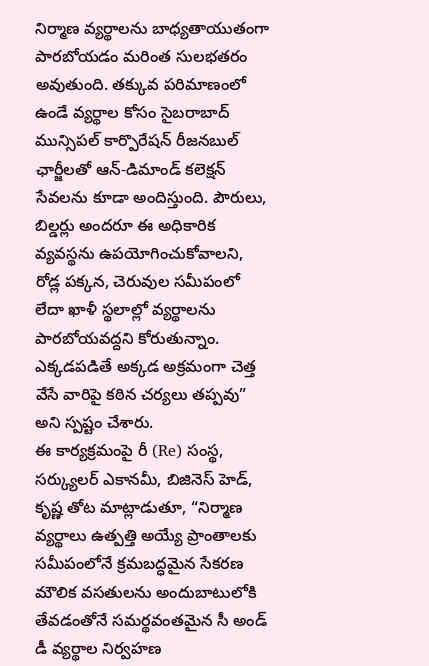నిర్మాణ వ్యర్థాలను బాధ్యతాయుతంగా పారబోయడం మరింత సులభతరం అవుతుంది. తక్కువ పరిమాణంలో ఉండే వ్యర్థాల కోసం సైబరాబాద్ మున్సిపల్ కార్పొరేషన్ రీజనబుల్ ఛార్జీలతో ఆన్-డిమాండ్ కలెక్షన్ సేవలను కూడా అందిస్తుంది. పౌరులు, బిల్డర్లు అందరూ ఈ అధికారిక వ్యవస్థను ఉపయోగించుకోవాలని, రోడ్ల పక్కన, చెరువుల సమీపంలో లేదా ఖాళీ స్థలాల్లో వ్యర్థాలను పారబోయవద్దని కోరుతున్నాం. ఎక్కడపడితే అక్కడ అక్రమంగా చెత్త వేసే వారిపై కఠిన చర్యలు తప్పవు” అని స్పష్టం చేశారు.
ఈ కార్యక్రమంపై రీ (Re) సంస్థ, సర్క్యులర్ ఎకానమీ, బిజినెస్ హెడ్, కృష్ణ తోట మాట్లాడుతూ, “నిర్మాణ వ్యర్థాలు ఉత్పత్తి అయ్యే ప్రాంతాలకు సమీపంలోనే క్రమబద్ధమైన సేకరణ మౌలిక వసతులను అందుబాటులోకి తేవడంతోనే సమర్థవంతమైన సీ అండ్ డీ వ్యర్థాల నిర్వహణ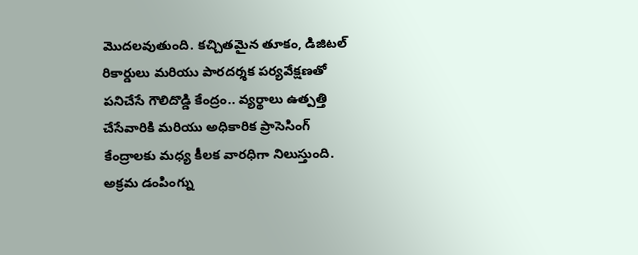మొదలవుతుంది. కచ్చితమైన తూకం, డిజిటల్ రికార్డులు మరియు పారదర్శక పర్యవేక్షణతో పనిచేసే గౌలిదొడ్డి కేంద్రం.. వ్యర్థాలు ఉత్పత్తి చేసేవారికి మరియు అధికారిక ప్రాసెసింగ్ కేంద్రాలకు మధ్య కీలక వారధిగా నిలుస్తుంది. అక్రమ డంపింగ్ను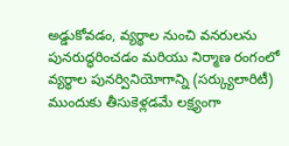అడ్డుకోవడం, వ్యర్థాల నుంచి వనరులను పునరుద్ధరించడం మరియు నిర్మాణ రంగంలో వ్యర్థాల పునర్వినియోగాన్ని (సర్క్యులారిటీ) ముందుకు తీసుకెళ్లడమే లక్ష్యంగా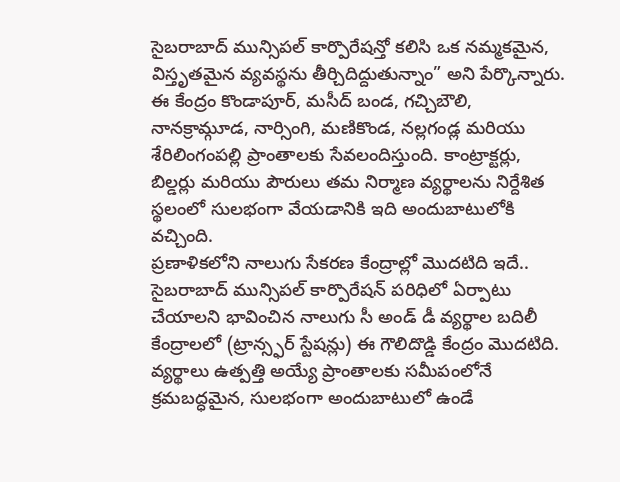సైబరాబాద్ మున్సిపల్ కార్పొరేషన్తో కలిసి ఒక నమ్మకమైన, విస్తృతమైన వ్యవస్థను తీర్చిదిద్దుతున్నాం” అని పేర్కొన్నారు.
ఈ కేంద్రం కొండాపూర్, మసీద్ బండ, గచ్చిబౌలి, నానక్రామ్గూడ, నార్సింగి, మణికొండ, నల్లగండ్ల మరియు శేరిలింగంపల్లి ప్రాంతాలకు సేవలందిస్తుంది. కాంట్రాక్టర్లు, బిల్డర్లు మరియు పౌరులు తమ నిర్మాణ వ్యర్థాలను నిర్దేశిత స్థలంలో సులభంగా వేయడానికి ఇది అందుబాటులోకి వచ్చింది.
ప్రణాళికలోని నాలుగు సేకరణ కేంద్రాల్లో మొదటిది ఇదే..
సైబరాబాద్ మున్సిపల్ కార్పొరేషన్ పరిధిలో ఏర్పాటు చేయాలని భావించిన నాలుగు సీ అండ్ డీ వ్యర్థాల బదిలీ కేంద్రాలలో (ట్రాన్స్ఫర్ స్టేషన్లు) ఈ గౌలిదొడ్డి కేంద్రం మొదటిది. వ్యర్థాలు ఉత్పత్తి అయ్యే ప్రాంతాలకు సమీపంలోనే క్రమబద్ధమైన, సులభంగా అందుబాటులో ఉండే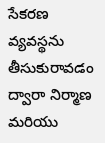సేకరణ వ్యవస్థను తీసుకురావడం ద్వారా నిర్మాణ మరియు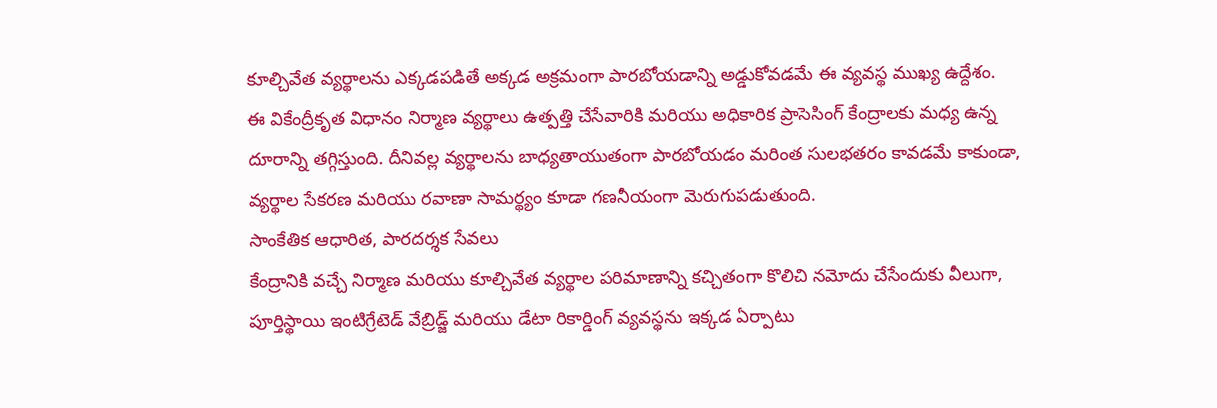కూల్చివేత వ్యర్థాలను ఎక్కడపడితే అక్కడ అక్రమంగా పారబోయడాన్ని అడ్డుకోవడమే ఈ వ్యవస్థ ముఖ్య ఉద్దేశం.
ఈ వికేంద్రీకృత విధానం నిర్మాణ వ్యర్థాలు ఉత్పత్తి చేసేవారికి మరియు అధికారిక ప్రాసెసింగ్ కేంద్రాలకు మధ్య ఉన్న దూరాన్ని తగ్గిస్తుంది. దీనివల్ల వ్యర్థాలను బాధ్యతాయుతంగా పారబోయడం మరింత సులభతరం కావడమే కాకుండా, వ్యర్థాల సేకరణ మరియు రవాణా సామర్థ్యం కూడా గణనీయంగా మెరుగుపడుతుంది.
సాంకేతిక ఆధారిత, పారదర్శక సేవలు
కేంద్రానికి వచ్చే నిర్మాణ మరియు కూల్చివేత వ్యర్థాల పరిమాణాన్ని కచ్చితంగా కొలిచి నమోదు చేసేందుకు వీలుగా, పూర్తిస్థాయి ఇంటిగ్రేటెడ్ వేబ్రిడ్జ్ మరియు డేటా రికార్డింగ్ వ్యవస్థను ఇక్కడ ఏర్పాటు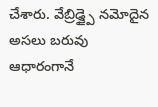చేశారు. వేబ్రిడ్జ్పై నమోదైన అసలు బరువు ఆధారంగానే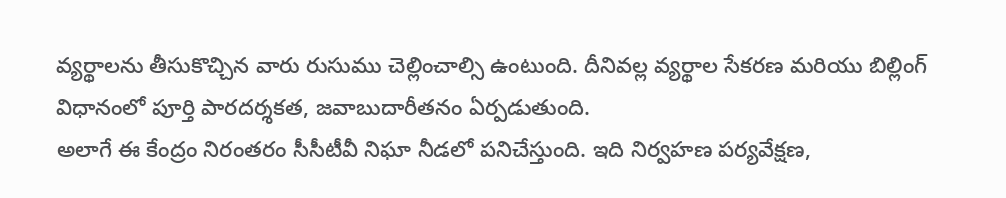వ్యర్థాలను తీసుకొచ్చిన వారు రుసుము చెల్లించాల్సి ఉంటుంది. దీనివల్ల వ్యర్థాల సేకరణ మరియు బిల్లింగ్ విధానంలో పూర్తి పారదర్శకత, జవాబుదారీతనం ఏర్పడుతుంది.
అలాగే ఈ కేంద్రం నిరంతరం సీసీటీవీ నిఘా నీడలో పనిచేస్తుంది. ఇది నిర్వహణ పర్యవేక్షణ,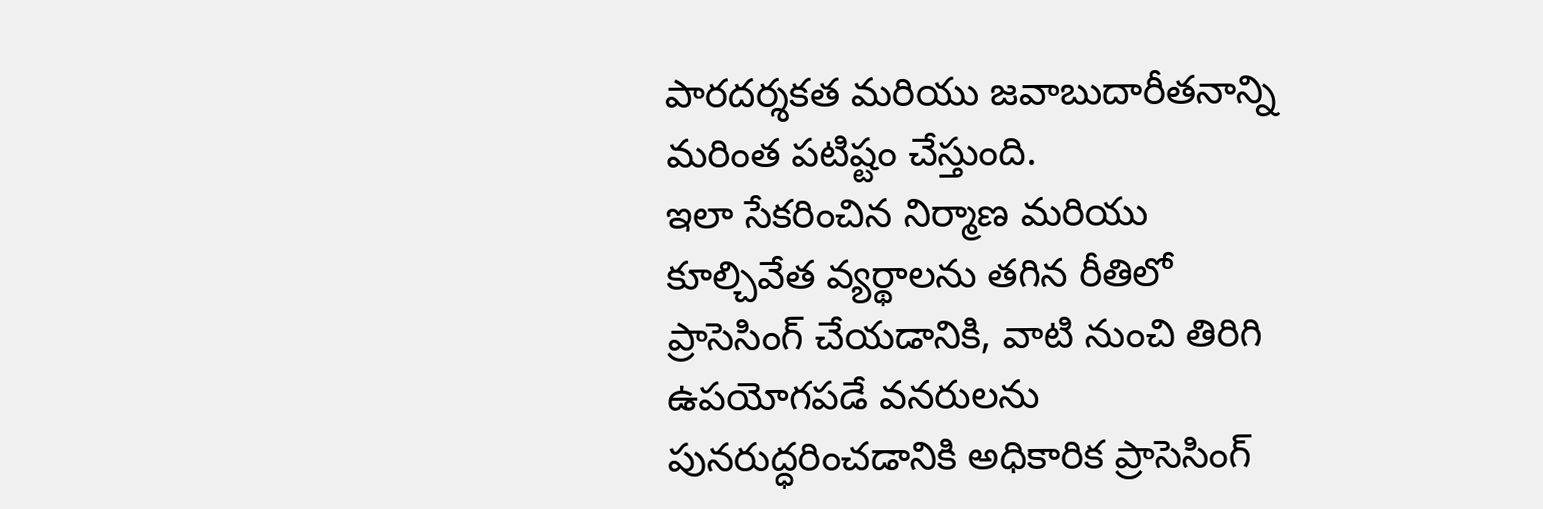పారదర్శకత మరియు జవాబుదారీతనాన్ని మరింత పటిష్టం చేస్తుంది.
ఇలా సేకరించిన నిర్మాణ మరియు కూల్చివేత వ్యర్థాలను తగిన రీతిలో ప్రాసెసింగ్ చేయడానికి, వాటి నుంచి తిరిగి ఉపయోగపడే వనరులను పునరుద్ధరించడానికి అధికారిక ప్రాసెసింగ్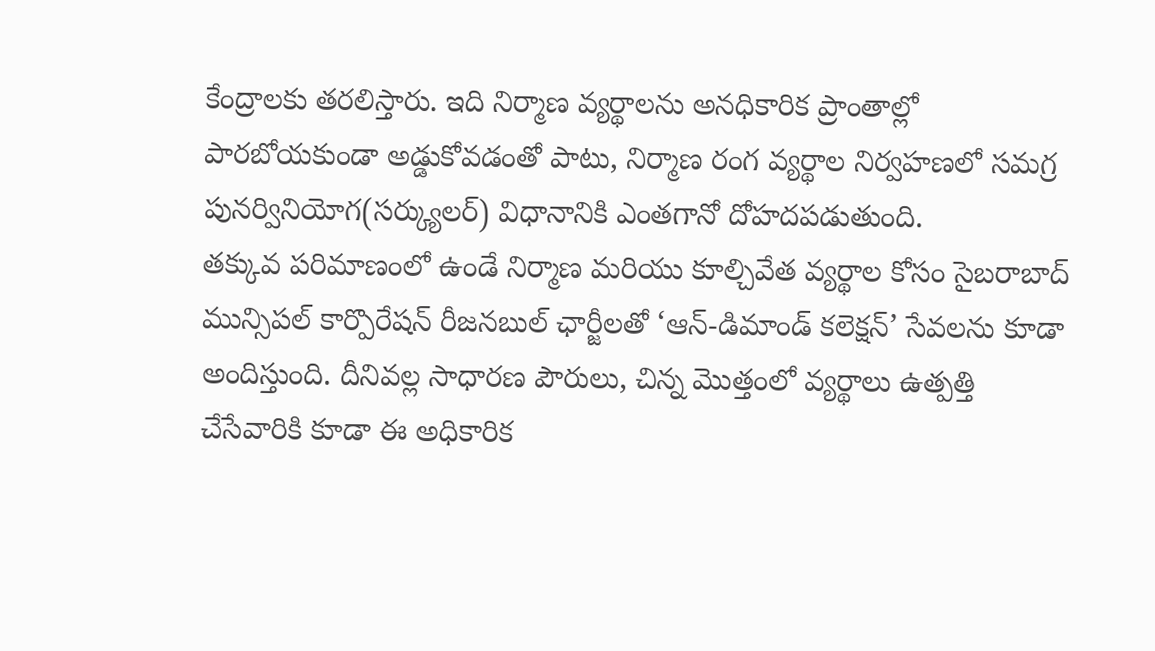కేంద్రాలకు తరలిస్తారు. ఇది నిర్మాణ వ్యర్థాలను అనధికారిక ప్రాంతాల్లో పారబోయకుండా అడ్డుకోవడంతో పాటు, నిర్మాణ రంగ వ్యర్థాల నిర్వహణలో సమగ్ర పునర్వినియోగ(సర్క్యులర్) విధానానికి ఎంతగానో దోహదపడుతుంది.
తక్కువ పరిమాణంలో ఉండే నిర్మాణ మరియు కూల్చివేత వ్యర్థాల కోసం సైబరాబాద్ మున్సిపల్ కార్పొరేషన్ రీజనబుల్ ఛార్జీలతో ‘ఆన్-డిమాండ్ కలెక్షన్’ సేవలను కూడా అందిస్తుంది. దీనివల్ల సాధారణ పౌరులు, చిన్న మొత్తంలో వ్యర్థాలు ఉత్పత్తి చేసేవారికి కూడా ఈ అధికారిక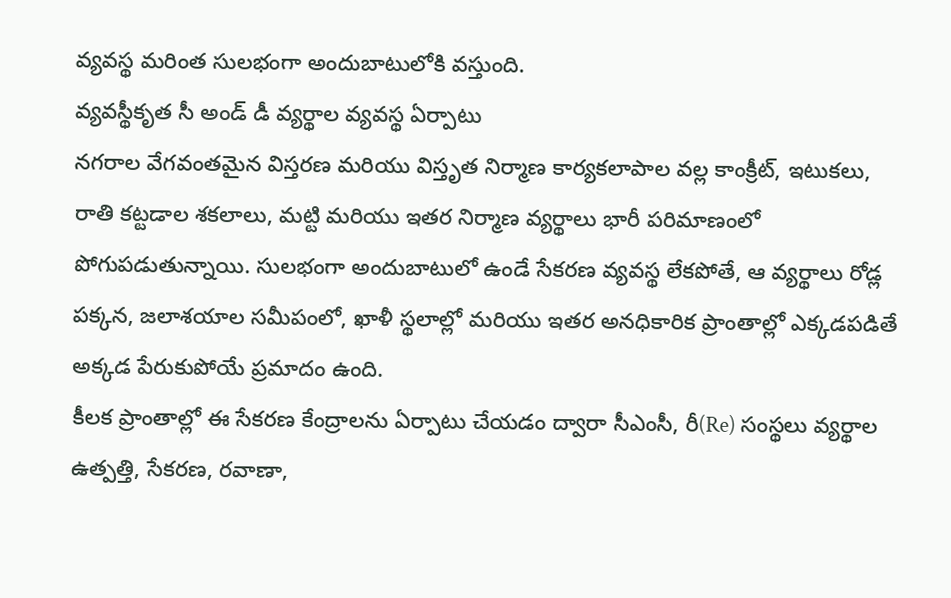వ్యవస్థ మరింత సులభంగా అందుబాటులోకి వస్తుంది.
వ్యవస్థీకృత సీ అండ్ డీ వ్యర్థాల వ్యవస్థ ఏర్పాటు
నగరాల వేగవంతమైన విస్తరణ మరియు విస్తృత నిర్మాణ కార్యకలాపాల వల్ల కాంక్రీట్, ఇటుకలు, రాతి కట్టడాల శకలాలు, మట్టి మరియు ఇతర నిర్మాణ వ్యర్థాలు భారీ పరిమాణంలో పోగుపడుతున్నాయి. సులభంగా అందుబాటులో ఉండే సేకరణ వ్యవస్థ లేకపోతే, ఆ వ్యర్థాలు రోడ్ల పక్కన, జలాశయాల సమీపంలో, ఖాళీ స్థలాల్లో మరియు ఇతర అనధికారిక ప్రాంతాల్లో ఎక్కడపడితే అక్కడ పేరుకుపోయే ప్రమాదం ఉంది.
కీలక ప్రాంతాల్లో ఈ సేకరణ కేంద్రాలను ఏర్పాటు చేయడం ద్వారా సీఎంసీ, రీ(Re) సంస్థలు వ్యర్థాల ఉత్పత్తి, సేకరణ, రవాణా,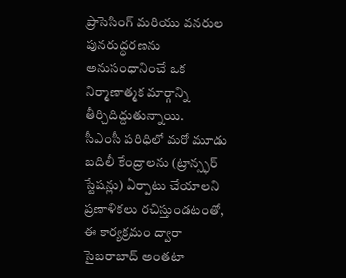ప్రాసెసింగ్ మరియు వనరుల పునరుద్ధరణను అనుసంధానించే ఒక నిర్మాణాత్మక మార్గాన్ని తీర్చిదిద్దుతున్నాయి.
సీఎంసీ పరిధిలో మరో మూడు బదిలీ కేంద్రాలను (ట్రాన్స్ఫర్ స్టేషన్లు) ఏర్పాటు చేయాలని ప్రణాళికలు రచిస్తుండటంతో, ఈ కార్యక్రమం ద్వారా సైబరాబాద్ అంతటా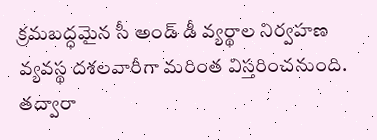క్రమబద్ధమైన సీ అండ్ డీ వ్యర్థాల నిర్వహణ వ్యవస్థ దశలవారీగా మరింత విస్తరించనుంది. తద్వారా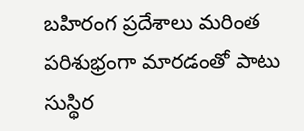బహిరంగ ప్రదేశాలు మరింత పరిశుభ్రంగా మారడంతో పాటు సుస్థిర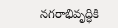నగరాభివృద్ధికి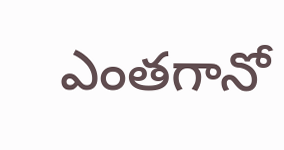ఎంతగానో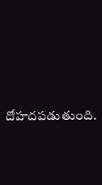దోహదపడుతుంది.